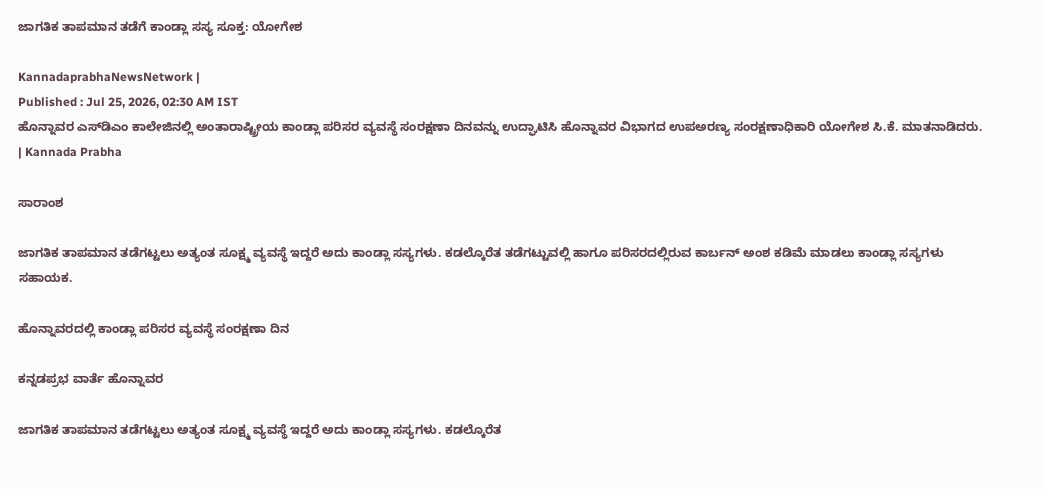ಜಾಗತಿಕ ತಾಪಮಾನ ತಡೆಗೆ ಕಾಂಡ್ಲಾ ಸಸ್ಯ ಸೂಕ್ತ: ಯೋಗೇಶ

KannadaprabhaNewsNetwork |
Published : Jul 25, 2026, 02:30 AM IST
ಹೊನ್ನಾವರ ಎಸ್‌ಡಿಎಂ ಕಾಲೇಜಿನಲ್ಲಿ ಅಂತಾರಾಷ್ಟ್ರೀಯ ಕಾಂಡ್ಲಾ ಪರಿಸರ ವ್ಯವಸ್ಥೆ ಸಂರಕ್ಷಣಾ ದಿನವನ್ನು ಉದ್ಘಾಟಿಸಿ ಹೊನ್ನಾವರ ವಿಭಾಗದ ಉಪಅರಣ್ಯ ಸಂರಕ್ಷಣಾಧಿಕಾರಿ ಯೋಗೇಶ ಸಿ.ಕೆ. ಮಾತನಾಡಿದರು. | Kannada Prabha

ಸಾರಾಂಶ

ಜಾಗತಿಕ ತಾಪಮಾನ ತಡೆಗಟ್ಟಲು ಅತ್ಯಂತ ಸೂಕ್ಷ್ಮ ವ್ಯವಸ್ಥೆ ಇದ್ದರೆ ಅದು ಕಾಂಡ್ಲಾ ಸಸ್ಯಗಳು. ಕಡಲ್ಕೊರೆತ ತಡೆಗಟ್ಟುವಲ್ಲಿ ಹಾಗೂ ಪರಿಸರದಲ್ಲಿರುವ ಕಾರ್ಬನ್ ಅಂಶ ಕಡಿಮೆ ಮಾಡಲು ಕಾಂಡ್ಲಾ ಸಸ್ಯಗಳು ಸಹಾಯಕ.

ಹೊನ್ನಾವರದಲ್ಲಿ ಕಾಂಡ್ಲಾ ಪರಿಸರ ವ್ಯವಸ್ಥೆ ಸಂರಕ್ಷಣಾ ದಿನ

ಕನ್ನಡಪ್ರಭ ವಾರ್ತೆ ಹೊನ್ನಾವರ

ಜಾಗತಿಕ ತಾಪಮಾನ ತಡೆಗಟ್ಟಲು ಅತ್ಯಂತ ಸೂಕ್ಷ್ಮ ವ್ಯವಸ್ಥೆ ಇದ್ದರೆ ಅದು ಕಾಂಡ್ಲಾ ಸಸ್ಯಗಳು. ಕಡಲ್ಕೊರೆತ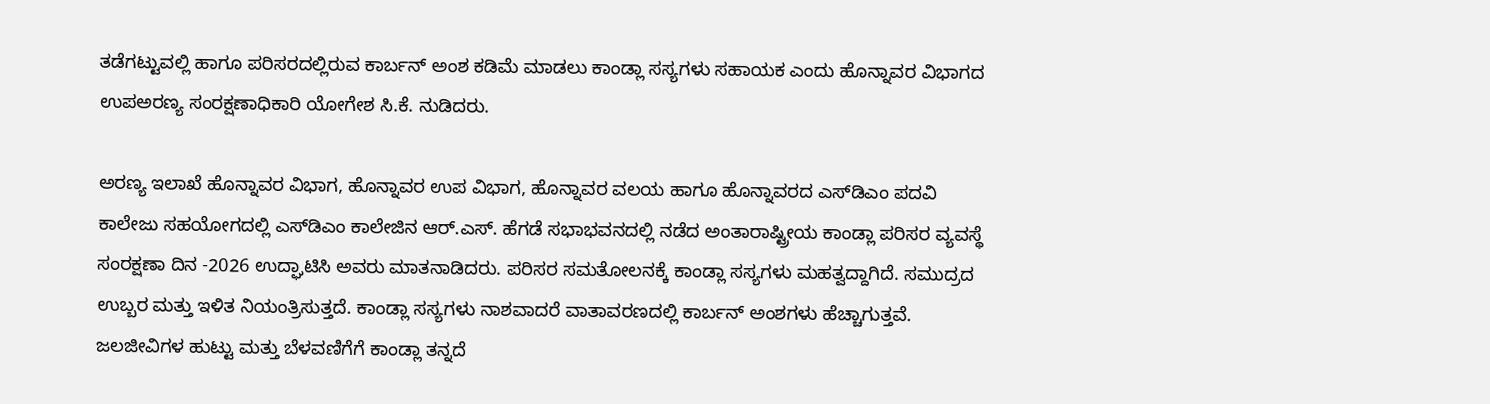ತಡೆಗಟ್ಟುವಲ್ಲಿ ಹಾಗೂ ಪರಿಸರದಲ್ಲಿರುವ ಕಾರ್ಬನ್ ಅಂಶ ಕಡಿಮೆ ಮಾಡಲು ಕಾಂಡ್ಲಾ ಸಸ್ಯಗಳು ಸಹಾಯಕ ಎಂದು ಹೊನ್ನಾವರ ವಿಭಾಗದ ಉಪಅರಣ್ಯ ಸಂರಕ್ಷಣಾಧಿಕಾರಿ ಯೋಗೇಶ ಸಿ.ಕೆ. ನುಡಿದರು.

ಅರಣ್ಯ ಇಲಾಖೆ ಹೊನ್ನಾವರ ವಿಭಾಗ, ಹೊನ್ನಾವರ ಉಪ ವಿಭಾಗ, ಹೊನ್ನಾವರ ವಲಯ ಹಾಗೂ ಹೊನ್ನಾವರದ ಎಸ್‌ಡಿಎಂ ಪದವಿ ಕಾಲೇಜು ಸಹಯೋಗದಲ್ಲಿ ಎಸ್‌ಡಿಎಂ ಕಾಲೇಜಿನ ಆರ್.ಎಸ್‌. ಹೆಗಡೆ ಸಭಾಭವನದಲ್ಲಿ ನಡೆದ ಅಂತಾರಾಷ್ಟ್ರೀಯ ಕಾಂಡ್ಲಾ ಪರಿಸರ ವ್ಯವಸ್ಥೆ ಸಂರಕ್ಷಣಾ ದಿನ -2026 ಉದ್ಘಾಟಿಸಿ ಅವರು ಮಾತನಾಡಿದರು. ಪರಿಸರ ಸಮತೋಲನಕ್ಕೆ ಕಾಂಡ್ಲಾ ಸಸ್ಯಗಳು ಮಹತ್ವದ್ದಾಗಿದೆ. ಸಮುದ್ರದ ಉಬ್ಬರ ಮತ್ತು ಇಳಿತ ನಿಯಂತ್ರಿಸುತ್ತದೆ. ಕಾಂಡ್ಲಾ ಸಸ್ಯಗಳು ನಾಶವಾದರೆ ವಾತಾವರಣದಲ್ಲಿ ಕಾರ್ಬನ್ ಅಂಶಗಳು ಹೆಚ್ಚಾಗುತ್ತವೆ. ಜಲಜೀವಿಗಳ ಹುಟ್ಟು ಮತ್ತು ಬೆಳವಣಿಗೆಗೆ ಕಾಂಡ್ಲಾ ತನ್ನದೆ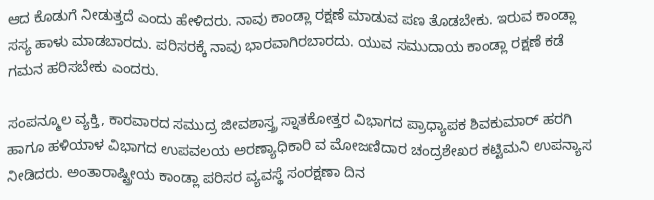ಆದ ಕೊಡುಗೆ ನೀಡುತ್ತದೆ ಎಂದು ಹೇಳಿದರು. ನಾವು ಕಾಂಡ್ಲಾ ರಕ್ಷಣೆ ಮಾಡುವ ಪಣ ತೊಡಬೇಕು. ಇರುವ ಕಾಂಡ್ಲಾ ಸಸ್ಯ ಹಾಳು ಮಾಡಬಾರದು. ಪರಿಸರಕ್ಕೆ ನಾವು ಭಾರವಾಗಿರಬಾರದು. ಯುವ ಸಮುದಾಯ ಕಾಂಡ್ಲಾ ರಕ್ಷಣೆ ಕಡೆ ಗಮನ ಹರಿಸಬೇಕು ಎಂದರು.

ಸಂಪನ್ಮೂಲ ವ್ಯಕ್ತಿ, ಕಾರವಾರದ ಸಮುದ್ರ ಜೀವಶಾಸ್ತ್ರ ಸ್ನಾತಕೋತ್ತರ ವಿಭಾಗದ ಪ್ರಾಧ್ಯಾಪಕ ಶಿವಕುಮಾರ್ ಹರಗಿ ಹಾಗೂ ಹಳಿಯಾಳ ವಿಭಾಗದ ಉಪವಲಯ ಅರಣ್ಯಾಧಿಕಾರಿ ವ ಮೋಜಣಿದಾರ ಚಂದ್ರಶೇಖರ ಕಟ್ಟಿಮನಿ ಉಪನ್ಯಾಸ ನೀಡಿದರು. ಅಂತಾರಾಷ್ಟ್ರೀಯ ಕಾಂಡ್ಲಾ ಪರಿಸರ ವ್ಯವಸ್ಥೆ ಸಂರಕ್ಷಣಾ ದಿನ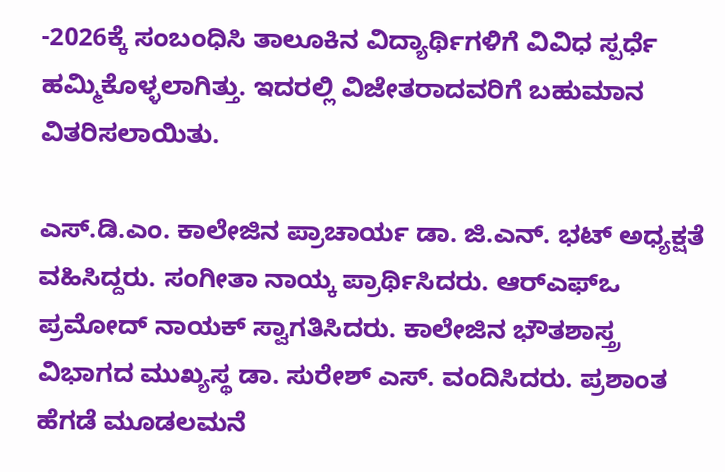-2026ಕ್ಕೆ ಸಂಬಂಧಿಸಿ ತಾಲೂಕಿನ ವಿದ್ಯಾರ್ಥಿಗಳಿಗೆ ವಿವಿಧ ಸ್ಪರ್ಧೆ ಹಮ್ಮಿಕೊಳ್ಳಲಾಗಿತ್ತು. ಇದರಲ್ಲಿ ವಿಜೇತರಾದವರಿಗೆ ಬಹುಮಾನ ವಿತರಿಸಲಾಯಿತು.

ಎಸ್.ಡಿ.ಎಂ. ಕಾಲೇಜಿನ ಪ್ರಾಚಾರ್ಯ ಡಾ. ಜಿ.ಎನ್. ಭಟ್ ಅಧ್ಯಕ್ಷತೆ ವಹಿಸಿದ್ದರು. ಸಂಗೀತಾ ನಾಯ್ಕ ಪ್ರಾರ್ಥಿಸಿದರು. ಆರ್‌ಎಫ್‌ಒ ಪ್ರಮೋದ್ ನಾಯಕ್ ಸ್ವಾಗತಿಸಿದರು. ಕಾಲೇಜಿನ ಭೌತಶಾಸ್ತ್ರ ವಿಭಾಗದ ಮುಖ್ಯಸ್ಥ ಡಾ. ಸುರೇಶ್ ಎಸ್. ವಂದಿಸಿದರು. ಪ್ರಶಾಂತ ಹೆಗಡೆ ಮೂಡಲಮನೆ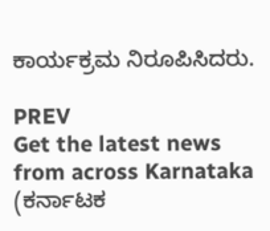ಕಾರ್ಯಕ್ರಮ ನಿರೂಪಿಸಿದರು.

PREV
Get the latest news from across Karnataka (ಕರ್ನಾಟಕ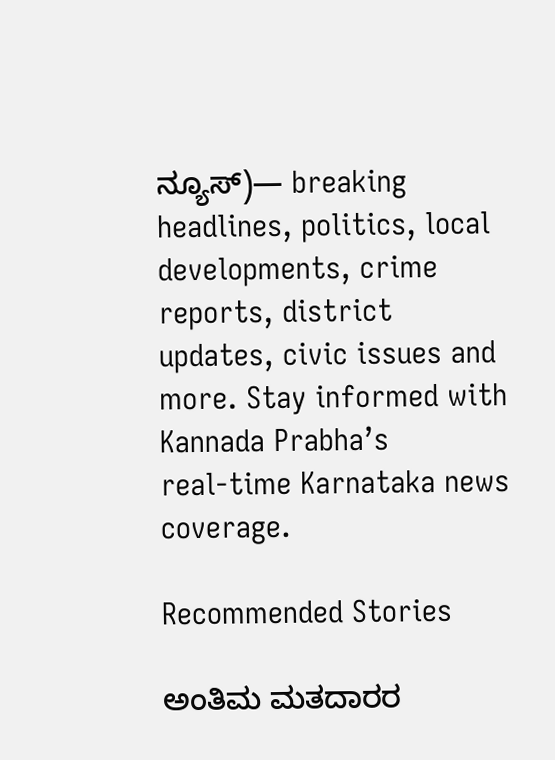ನ್ಯೂಸ್)— breaking headlines, politics, local developments, crime reports, district updates, civic issues and more. Stay informed with Kannada Prabha’s real‑time Karnataka news coverage.

Recommended Stories

ಅಂತಿಮ ಮತದಾರರ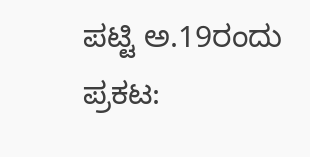ಪಟ್ಟಿ ಅ.19ರಂದು ಪ್ರಕಟ: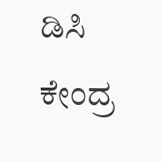ಡಿಸಿ
ಕೇಂದ್ರ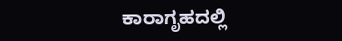ಕಾರಾಗೃಹದಲ್ಲಿ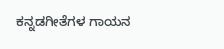ಕನ್ನಡಗೀತೆಗಳ ಗಾಯನ